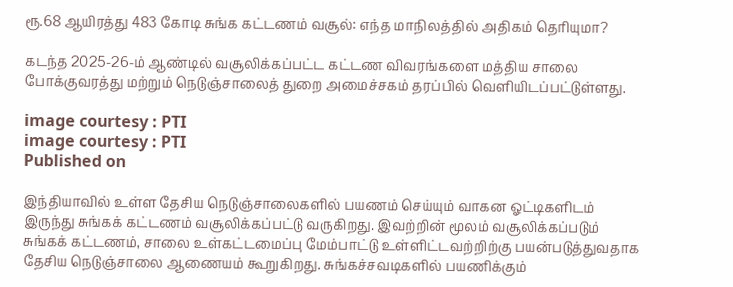ரூ.68 ஆயிரத்து 483 கோடி சுங்க கட்டணம் வசூல்: எந்த மாநிலத்தில் அதிகம் தெரியுமா?

கடந்த 2025-26-ம் ஆண்டில் வசூலிக்கப்பட்ட கட்டண விவரங்களை மத்திய சாலை போக்குவரத்து மற்றும் நெடுஞ்சாலைத் துறை அமைச்சகம் தரப்பில் வெளியிடப்பட்டுள்ளது.

image courtesy : PTI
image courtesy : PTI
Published on

இந்தியாவில் உள்ள தேசிய நெடுஞ்சாலைகளில் பயணம் செய்யும் வாகன ஓட்டிகளிடம் இருந்து சுங்கக் கட்டணம் வசூலிக்கப்பட்டு வருகிறது. இவற்றின் மூலம் வசூலிக்கப்படும் சுங்கக் கட்டணம், சாலை உள்கட்டமைப்பு மேம்பாட்டு உள்ளிட்டவற்றிற்கு பயன்படுத்துவதாக தேசிய நெடுஞ்சாலை ஆணையம் கூறுகிறது. சுங்கச்சவடிகளில் பயணிக்கும்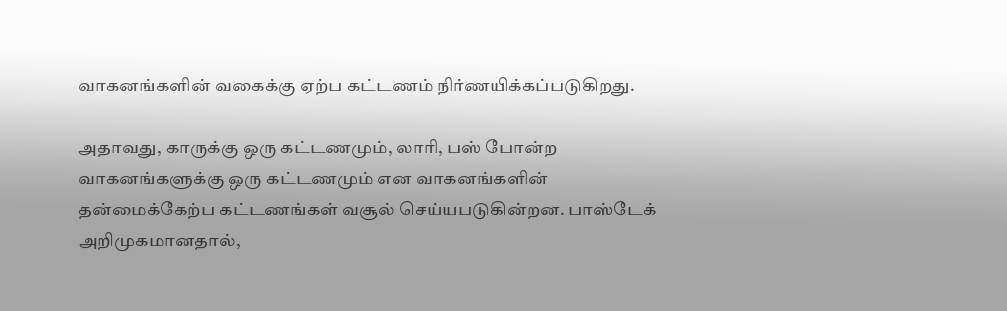வாகனங்களின் வகைக்கு ஏற்ப கட்டணம் நிர்ணயிக்கப்படுகிறது.

அதாவது, காருக்கு ஒரு கட்டணமும், லாரி, பஸ் போன்ற வாகனங்களுக்கு ஒரு கட்டணமும் என வாகனங்களின் தன்மைக்கேற்ப கட்டணங்கள் வசூல் செய்யபடுகின்றன. பாஸ்டேக் அறிமுகமானதால்,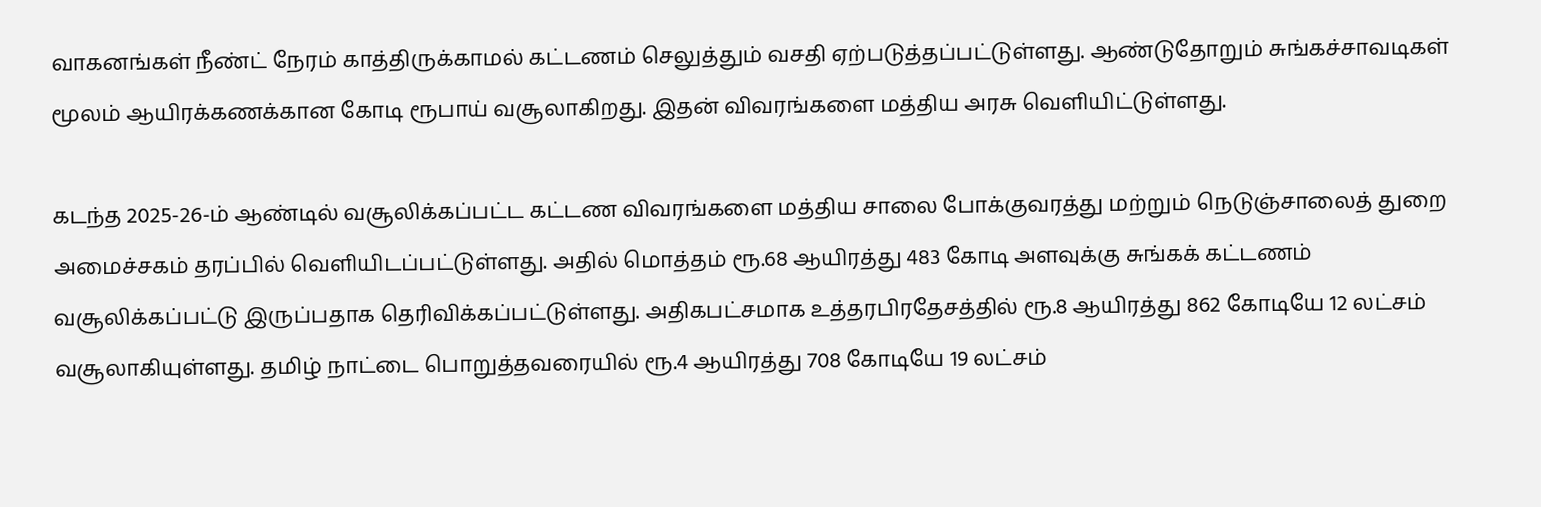வாகனங்கள் நீண்ட் நேரம் காத்திருக்காமல் கட்டணம் செலுத்தும் வசதி ஏற்படுத்தப்பட்டுள்ளது. ஆண்டுதோறும் சுங்கச்சாவடிகள் மூலம் ஆயிரக்கணக்கான கோடி ரூபாய் வசூலாகிறது. இதன் விவரங்களை மத்திய அரசு வெளியிட்டுள்ளது.

கடந்த 2025-26-ம் ஆண்டில் வசூலிக்கப்பட்ட கட்டண விவரங்களை மத்திய சாலை போக்குவரத்து மற்றும் நெடுஞ்சாலைத் துறை அமைச்சகம் தரப்பில் வெளியிடப்பட்டுள்ளது. அதில் மொத்தம் ரூ.68 ஆயிரத்து 483 கோடி அளவுக்கு சுங்கக் கட்டணம் வசூலிக்கப்பட்டு இருப்பதாக தெரிவிக்கப்பட்டுள்ளது. அதிகபட்சமாக உத்தரபிரதேசத்தில் ரூ.8 ஆயிரத்து 862 கோடியே 12 லட்சம் வசூலாகியுள்ளது. தமிழ் நாட்டை பொறுத்தவரையில் ரூ.4 ஆயிரத்து 708 கோடியே 19 லட்சம்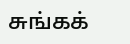சுங்கக்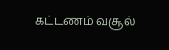கட்டணம் வசூல்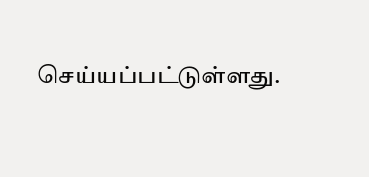செய்யப்பட்டுள்ளது.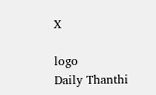X

logo
Daily Thanthi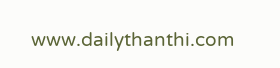www.dailythanthi.com